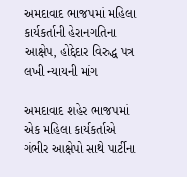અમદાવાદ ભાજપમાં મહિલા કાર્યકર્તાની હેરાનગતિના આક્ષેપ, હોદ્દેદાર વિરુદ્ધ પત્ર લખી ન્યાયની માંગ

અમદાવાદ શહેર ભાજપમાં એક મહિલા કાર્યકર્તાએ ગંભીર આક્ષેપો સાથે પાર્ટીના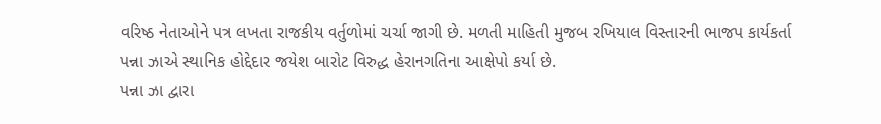વરિષ્ઠ નેતાઓને પત્ર લખતા રાજકીય વર્તુળોમાં ચર્ચા જાગી છે. મળતી માહિતી મુજબ રખિયાલ વિસ્તારની ભાજપ કાર્યકર્તા પન્ના ઝાએ સ્થાનિક હોદ્દેદાર જયેશ બારોટ વિરુદ્ધ હેરાનગતિના આક્ષેપો કર્યા છે.
પન્ના ઝા દ્વારા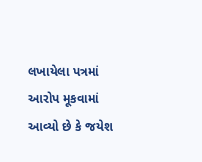લખાયેલા પત્રમાં આરોપ મૂકવામાં આવ્યો છે કે જયેશ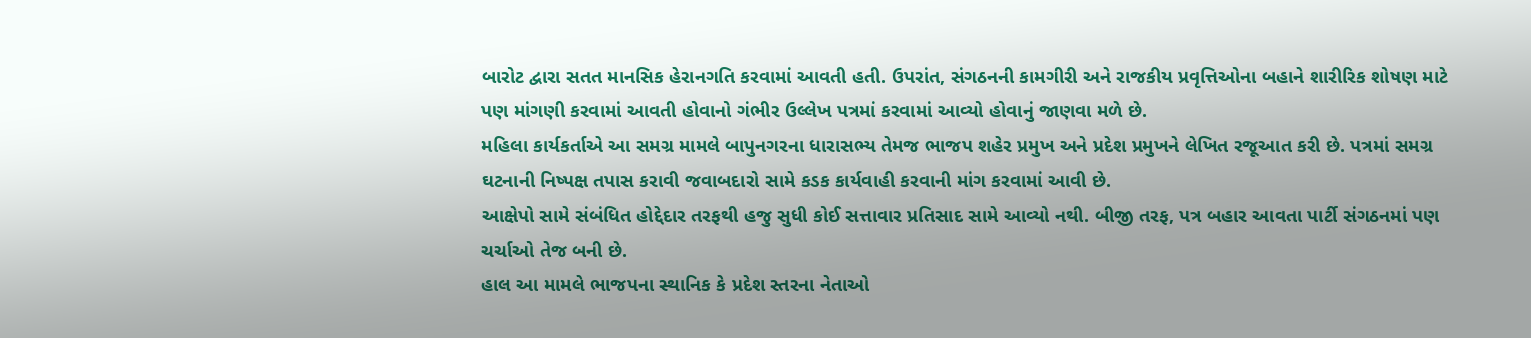બારોટ દ્વારા સતત માનસિક હેરાનગતિ કરવામાં આવતી હતી. ઉપરાંત, સંગઠનની કામગીરી અને રાજકીય પ્રવૃત્તિઓના બહાને શારીરિક શોષણ માટે પણ માંગણી કરવામાં આવતી હોવાનો ગંભીર ઉલ્લેખ પત્રમાં કરવામાં આવ્યો હોવાનું જાણવા મળે છે.
મહિલા કાર્યકર્તાએ આ સમગ્ર મામલે બાપુનગરના ધારાસભ્ય તેમજ ભાજપ શહેર પ્રમુખ અને પ્રદેશ પ્રમુખને લેખિત રજૂઆત કરી છે. પત્રમાં સમગ્ર ઘટનાની નિષ્પક્ષ તપાસ કરાવી જવાબદારો સામે કડક કાર્યવાહી કરવાની માંગ કરવામાં આવી છે.
આક્ષેપો સામે સંબંધિત હોદ્દેદાર તરફથી હજુ સુધી કોઈ સત્તાવાર પ્રતિસાદ સામે આવ્યો નથી. બીજી તરફ, પત્ર બહાર આવતા પાર્ટી સંગઠનમાં પણ ચર્ચાઓ તેજ બની છે.
હાલ આ મામલે ભાજપના સ્થાનિક કે પ્રદેશ સ્તરના નેતાઓ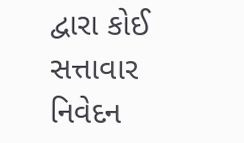દ્વારા કોઈ સત્તાવાર નિવેદન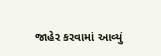જાહેર કરવામાં આવ્યું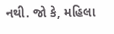નથી. જો કે, મહિલા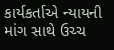કાર્યકર્તાએ ન્યાયની માંગ સાથે ઉચ્ચ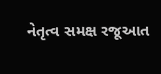નેતૃત્વ સમક્ષ રજૂઆત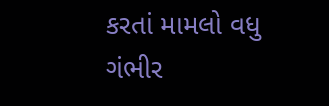કરતાં મામલો વધુ ગંભીર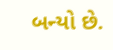બન્યો છે.